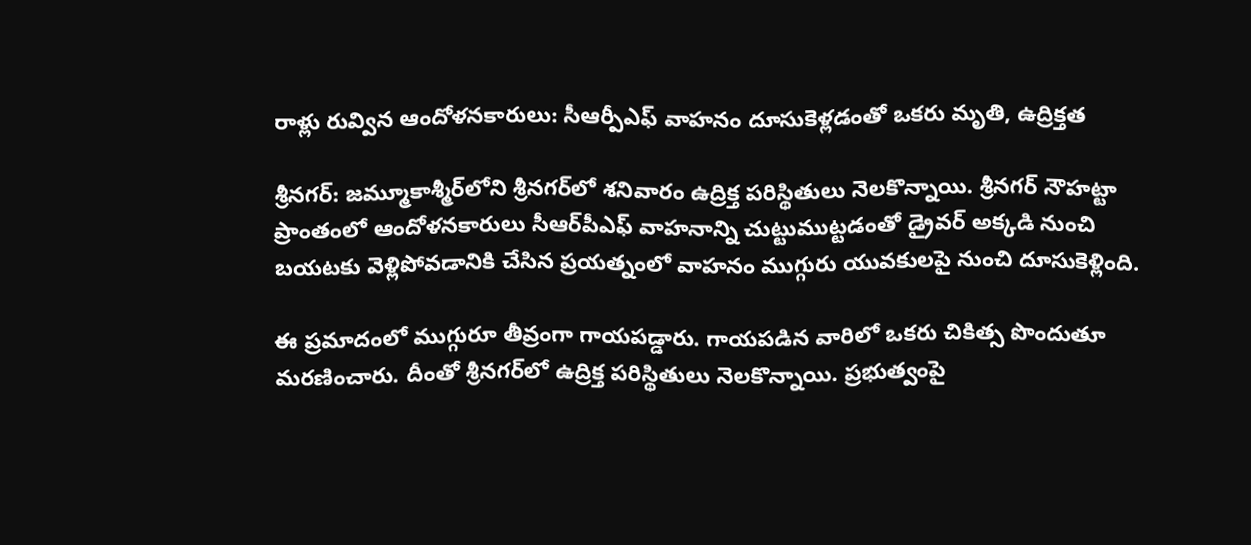రాళ్లు రువ్విన ఆందోళనకారులు: సీఆర్పీఎఫ్ వాహనం దూసుకెళ్లడంతో ఒకరు మృతి, ఉద్రిక్తత

శ్రీనగర్‌: జమ్మూకాశ్మీర్‌లోని శ్రీనగర్‌లో శనివారం ఉద్రిక్త పరిస్థితులు నెలకొన్నాయి. శ్రీనగర్‌ నౌహట్టా ప్రాంతంలో ఆందోళనకారులు సీఆర్‌పీఎఫ్‌ వాహనాన్ని చుట్టుముట్టడంతో డ్రైవర్‌ అక్కడి నుంచి బయటకు వెళ్లిపోవడానికి చేసిన ప్రయత్నంలో వాహనం ముగ్గురు యువకులపై నుంచి దూసుకెళ్లింది.

ఈ ప్రమాదంలో ముగ్గురూ తీవ్రంగా గాయపడ్డారు. గాయపడిన వారిలో ఒకరు చికిత్స పొందుతూ మరణించారు. దీంతో శ్రీనగర్‌లో ఉద్రిక్త పరిస్థితులు నెలకొన్నాయి. ప్రభుత్వంపై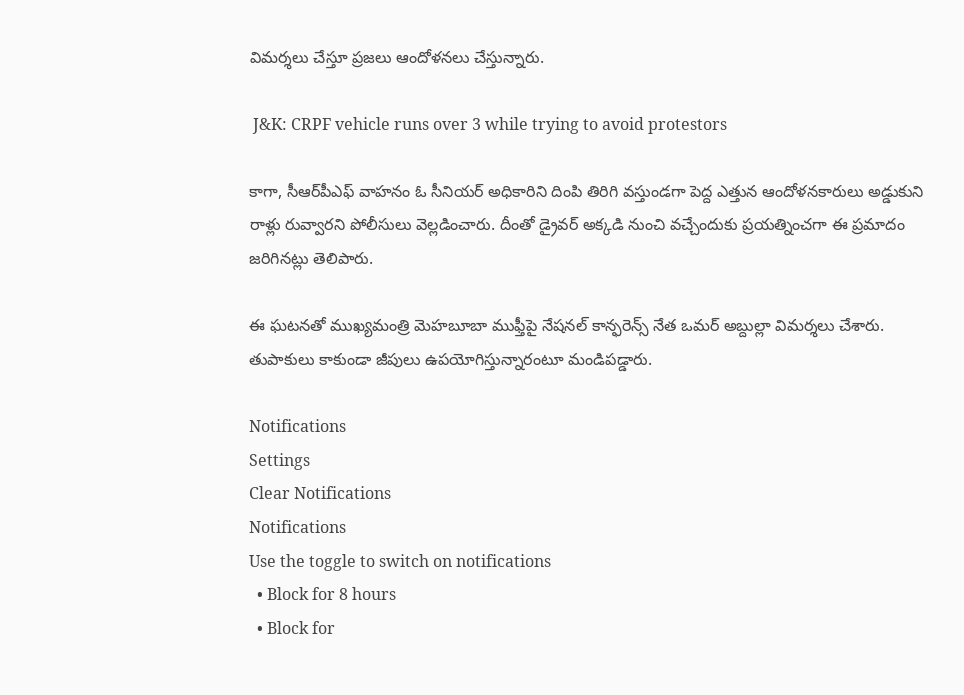విమర్శలు చేస్తూ ప్రజలు ఆందోళనలు చేస్తున్నారు.

 J&K: CRPF vehicle runs over 3 while trying to avoid protestors

కాగా, సీఆర్‌పీఎఫ్‌ వాహనం ఓ సీనియర్‌ అధికారిని దింపి తిరిగి వస్తుండగా పెద్ద ఎత్తున ఆందోళనకారులు అడ్డుకుని రాళ్లు రువ్వారని పోలీసులు వెల్లడించారు. దీంతో డ్రైవర్‌ అక్కడి నుంచి వచ్చేందుకు ప్రయత్నించగా ఈ ప్రమాదం జరిగినట్లు తెలిపారు.

ఈ ఘటనతో ముఖ్యమంత్రి మెహబూబా ముఫ్తీపై నేషనల్‌ కాన్ఫరెన్స్‌ నేత ఒమర్‌ అబ్దుల్లా విమర్శలు చేశారు. తుపాకులు కాకుండా జీపులు ఉపయోగిస్తున్నారంటూ మండిపడ్డారు.

Notifications
Settings
Clear Notifications
Notifications
Use the toggle to switch on notifications
  • Block for 8 hours
  • Block for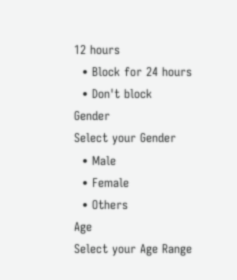12 hours
  • Block for 24 hours
  • Don't block
Gender
Select your Gender
  • Male
  • Female
  • Others
Age
Select your Age Range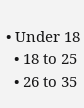• Under 18
  • 18 to 25
  • 26 to 35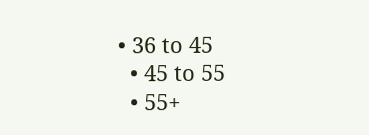• 36 to 45
  • 45 to 55
  • 55+